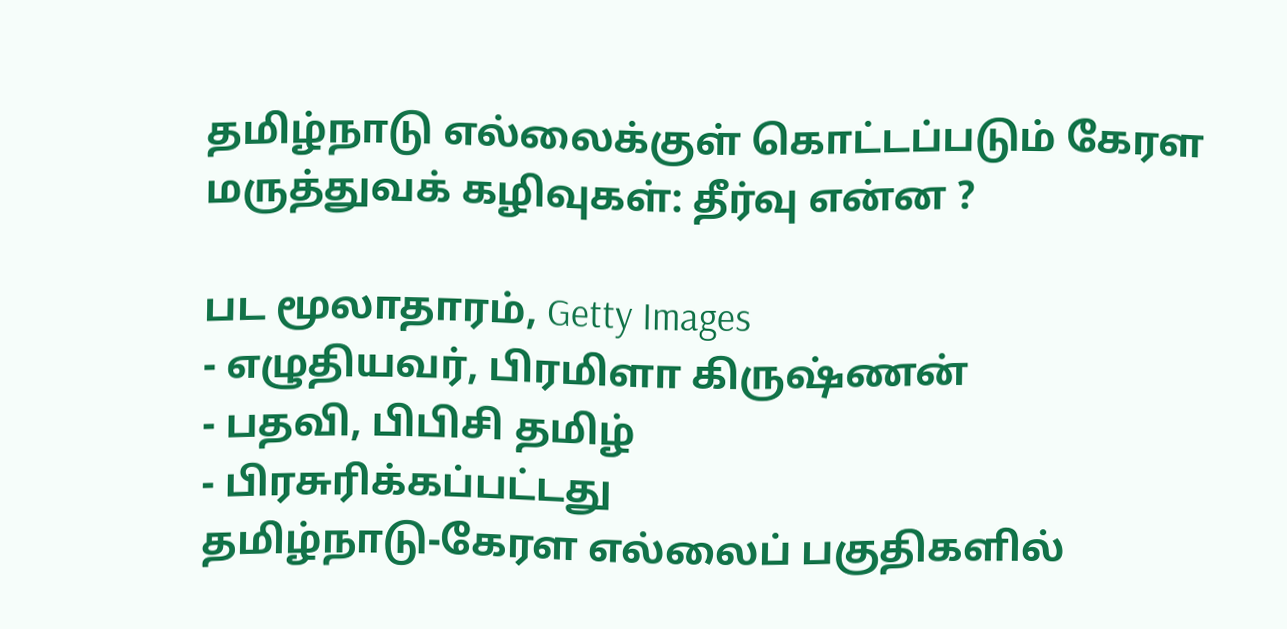தமிழ்நாடு எல்லைக்குள் கொட்டப்படும் கேரள மருத்துவக் கழிவுகள்: தீர்வு என்ன ?

பட மூலாதாரம், Getty Images
- எழுதியவர், பிரமிளா கிருஷ்ணன்
- பதவி, பிபிசி தமிழ்
- பிரசுரிக்கப்பட்டது
தமிழ்நாடு-கேரள எல்லைப் பகுதிகளில்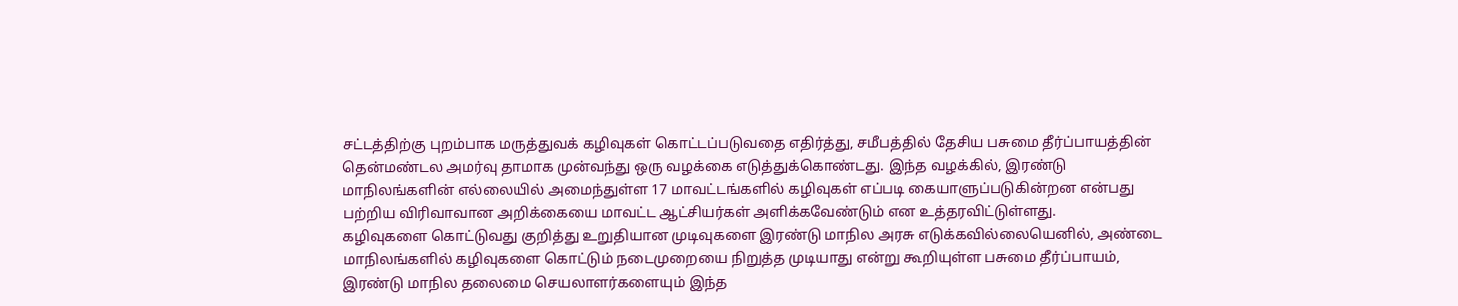சட்டத்திற்கு புறம்பாக மருத்துவக் கழிவுகள் கொட்டப்படுவதை எதிர்த்து, சமீபத்தில் தேசிய பசுமை தீர்ப்பாயத்தின் தென்மண்டல அமர்வு தாமாக முன்வந்து ஒரு வழக்கை எடுத்துக்கொண்டது. இந்த வழக்கில், இரண்டு மாநிலங்களின் எல்லையில் அமைந்துள்ள 17 மாவட்டங்களில் கழிவுகள் எப்படி கையாளுப்படுகின்றன என்பது பற்றிய விரிவாவான அறிக்கையை மாவட்ட ஆட்சியர்கள் அளிக்கவேண்டும் என உத்தரவிட்டுள்ளது.
கழிவுகளை கொட்டுவது குறித்து உறுதியான முடிவுகளை இரண்டு மாநில அரசு எடுக்கவில்லையெனில், அண்டை மாநிலங்களில் கழிவுகளை கொட்டும் நடைமுறையை நிறுத்த முடியாது என்று கூறியுள்ள பசுமை தீர்ப்பாயம், இரண்டு மாநில தலைமை செயலாளர்களையும் இந்த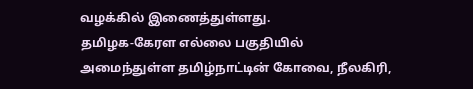வழக்கில் இணைத்துள்ளது.
தமிழக-கேரள எல்லை பகுதியில் அமைந்துள்ள தமிழ்நாட்டின் கோவை, நீலகிரி,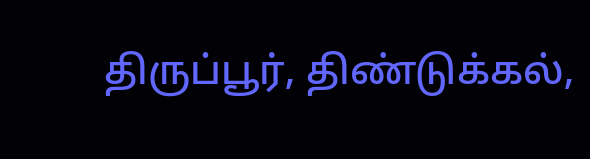திருப்பூர், திண்டுக்கல்,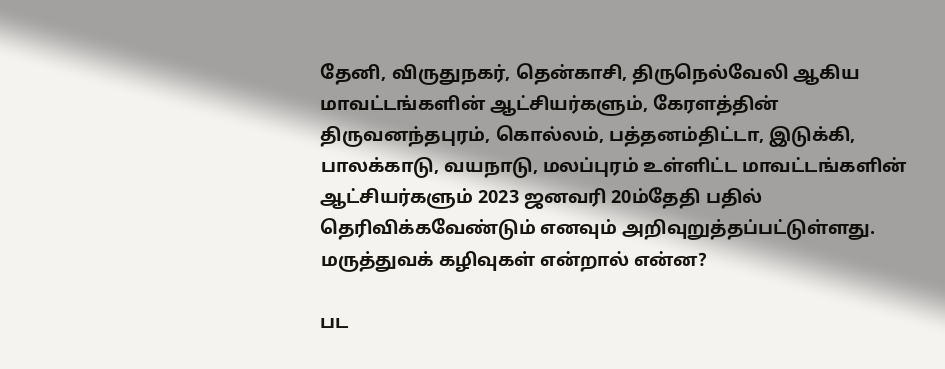தேனி, விருதுநகர், தென்காசி, திருநெல்வேலி ஆகிய மாவட்டங்களின் ஆட்சியர்களும், கேரளத்தின் திருவனந்தபுரம், கொல்லம், பத்தனம்திட்டா, இடுக்கி, பாலக்காடு, வயநாடு, மலப்புரம் உள்ளிட்ட மாவட்டங்களின் ஆட்சியர்களும் 2023 ஜனவரி 20ம்தேதி பதில் தெரிவிக்கவேண்டும் எனவும் அறிவுறுத்தப்பட்டுள்ளது.
மருத்துவக் கழிவுகள் என்றால் என்ன?

பட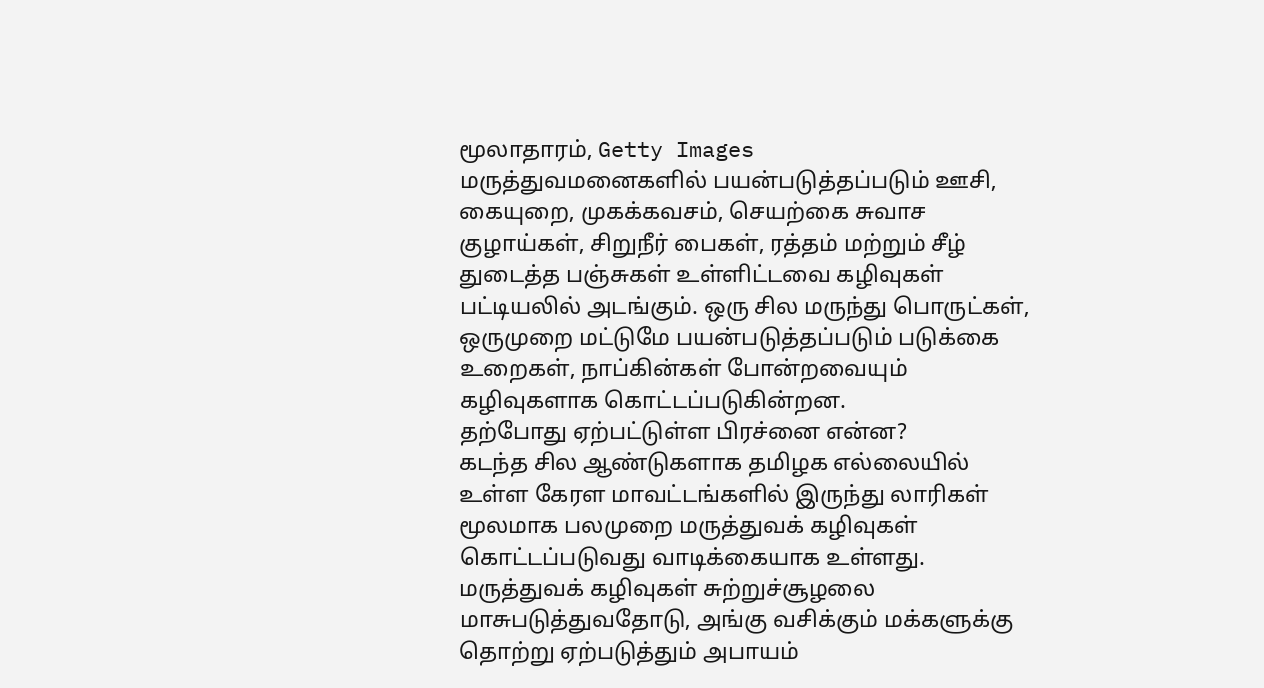மூலாதாரம், Getty Images
மருத்துவமனைகளில் பயன்படுத்தப்படும் ஊசி, கையுறை, முகக்கவசம், செயற்கை சுவாச குழாய்கள், சிறுநீர் பைகள், ரத்தம் மற்றும் சீழ் துடைத்த பஞ்சுகள் உள்ளிட்டவை கழிவுகள் பட்டியலில் அடங்கும். ஒரு சில மருந்து பொருட்கள், ஒருமுறை மட்டுமே பயன்படுத்தப்படும் படுக்கை உறைகள், நாப்கின்கள் போன்றவையும் கழிவுகளாக கொட்டப்படுகின்றன.
தற்போது ஏற்பட்டுள்ள பிரச்னை என்ன?
கடந்த சில ஆண்டுகளாக தமிழக எல்லையில் உள்ள கேரள மாவட்டங்களில் இருந்து லாரிகள் மூலமாக பலமுறை மருத்துவக் கழிவுகள் கொட்டப்படுவது வாடிக்கையாக உள்ளது. மருத்துவக் கழிவுகள் சுற்றுச்சூழலை மாசுபடுத்துவதோடு, அங்கு வசிக்கும் மக்களுக்கு தொற்று ஏற்படுத்தும் அபாயம்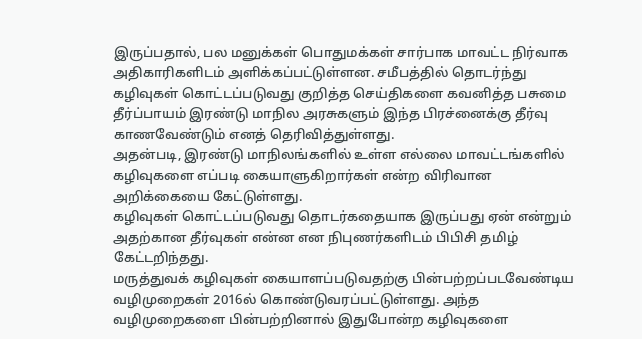இருப்பதால், பல மனுக்கள் பொதுமக்கள் சார்பாக மாவட்ட நிர்வாக அதிகாரிகளிடம் அளிக்கப்பட்டுள்ளன. சமீபத்தில் தொடர்ந்து கழிவுகள் கொட்டப்படுவது குறித்த செய்திகளை கவனித்த பசுமை தீர்ப்பாயம் இரண்டு மாநில அரசுகளும் இந்த பிரச்னைக்கு தீர்வு காணவேண்டும் எனத் தெரிவித்துள்ளது.
அதன்படி, இரண்டு மாநிலங்களில் உள்ள எல்லை மாவட்டங்களில் கழிவுகளை எப்படி கையாளுகிறார்கள் என்ற விரிவான அறிக்கையை கேட்டுள்ளது.
கழிவுகள் கொட்டப்படுவது தொடர்கதையாக இருப்பது ஏன் என்றும் அதற்கான தீர்வுகள் என்ன என நிபுணர்களிடம் பிபிசி தமிழ் கேட்டறிந்தது.
மருத்துவக் கழிவுகள் கையாளப்படுவதற்கு பின்பற்றப்படவேண்டிய வழிமுறைகள் 2016ல் கொண்டுவரப்பட்டுள்ளது. அந்த வழிமுறைகளை பின்பற்றினால் இதுபோன்ற கழிவுகளை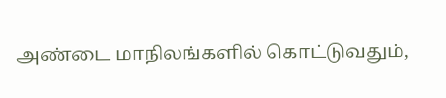அண்டை மாநிலங்களில் கொட்டுவதும்,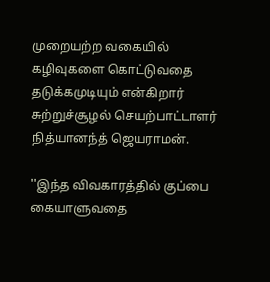முறையற்ற வகையில் கழிவுகளை கொட்டுவதை தடுக்கமுடியும் என்கிறார் சுற்றுச்சூழல் செயற்பாட்டாளர் நித்யானந்த் ஜெயராமன்.

''இந்த விவகாரத்தில் குப்பை கையாளுவதை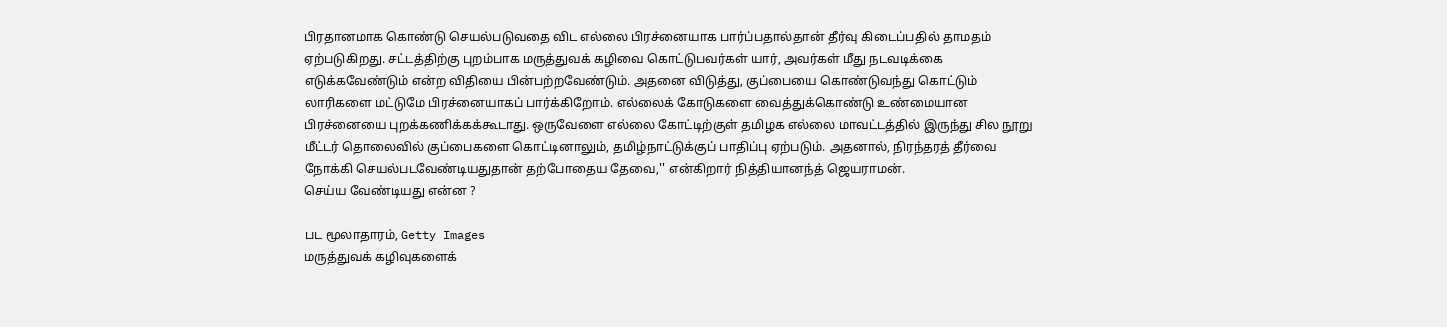பிரதானமாக கொண்டு செயல்படுவதை விட எல்லை பிரச்னையாக பார்ப்பதால்தான் தீர்வு கிடைப்பதில் தாமதம் ஏற்படுகிறது. சட்டத்திற்கு புறம்பாக மருத்துவக் கழிவை கொட்டுபவர்கள் யார், அவர்கள் மீது நடவடிக்கை எடுக்கவேண்டும் என்ற விதியை பின்பற்றவேண்டும். அதனை விடுத்து, குப்பையை கொண்டுவந்து கொட்டும் லாரிகளை மட்டுமே பிரச்னையாகப் பார்க்கிறோம். எல்லைக் கோடுகளை வைத்துக்கொண்டு உண்மையான பிரச்னையை புறக்கணிக்கக்கூடாது. ஒருவேளை எல்லை கோட்டிற்குள் தமிழக எல்லை மாவட்டத்தில் இருந்து சில நூறு மீட்டர் தொலைவில் குப்பைகளை கொட்டினாலும், தமிழ்நாட்டுக்குப் பாதிப்பு ஏற்படும். அதனால், நிரந்தரத் தீர்வை நோக்கி செயல்படவேண்டியதுதான் தற்போதைய தேவை,'' என்கிறார் நித்தியானந்த் ஜெயராமன்.
செய்ய வேண்டியது என்ன ?

பட மூலாதாரம், Getty Images
மருத்துவக் கழிவுகளைக்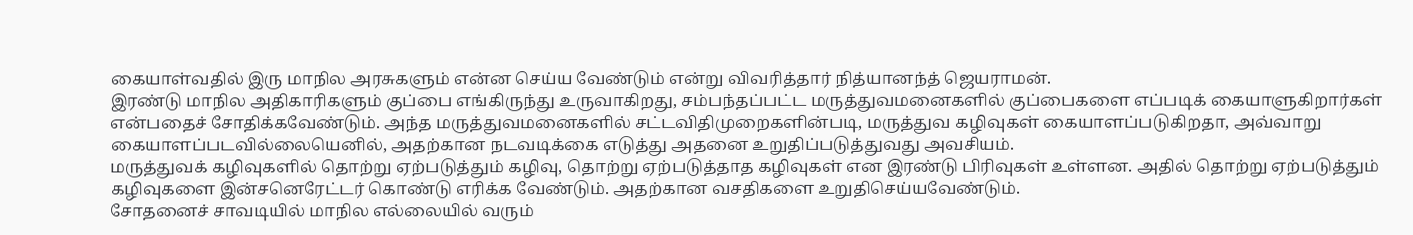கையாள்வதில் இரு மாநில அரசுகளும் என்ன செய்ய வேண்டும் என்று விவரித்தார் நித்யானந்த் ஜெயராமன்.
இரண்டு மாநில அதிகாரிகளும் குப்பை எங்கிருந்து உருவாகிறது, சம்பந்தப்பட்ட மருத்துவமனைகளில் குப்பைகளை எப்படிக் கையாளுகிறார்கள் என்பதைச் சோதிக்கவேண்டும். அந்த மருத்துவமனைகளில் சட்டவிதிமுறைகளின்படி, மருத்துவ கழிவுகள் கையாளப்படுகிறதா, அவ்வாறு கையாளப்படவில்லையெனில், அதற்கான நடவடிக்கை எடுத்து அதனை உறுதிப்படுத்துவது அவசியம்.
மருத்துவக் கழிவுகளில் தொற்று ஏற்படுத்தும் கழிவு, தொற்று ஏற்படுத்தாத கழிவுகள் என இரண்டு பிரிவுகள் உள்ளன. அதில் தொற்று ஏற்படுத்தும் கழிவுகளை இன்சனெரேட்டர் கொண்டு எரிக்க வேண்டும். அதற்கான வசதிகளை உறுதிசெய்யவேண்டும்.
சோதனைச் சாவடியில் மாநில எல்லையில் வரும்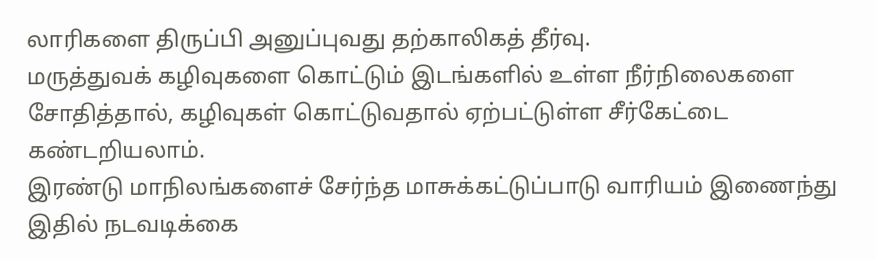லாரிகளை திருப்பி அனுப்புவது தற்காலிகத் தீர்வு.
மருத்துவக் கழிவுகளை கொட்டும் இடங்களில் உள்ள நீர்நிலைகளை சோதித்தால், கழிவுகள் கொட்டுவதால் ஏற்பட்டுள்ள சீர்கேட்டை கண்டறியலாம்.
இரண்டு மாநிலங்களைச் சேர்ந்த மாசுக்கட்டுப்பாடு வாரியம் இணைந்து இதில் நடவடிக்கை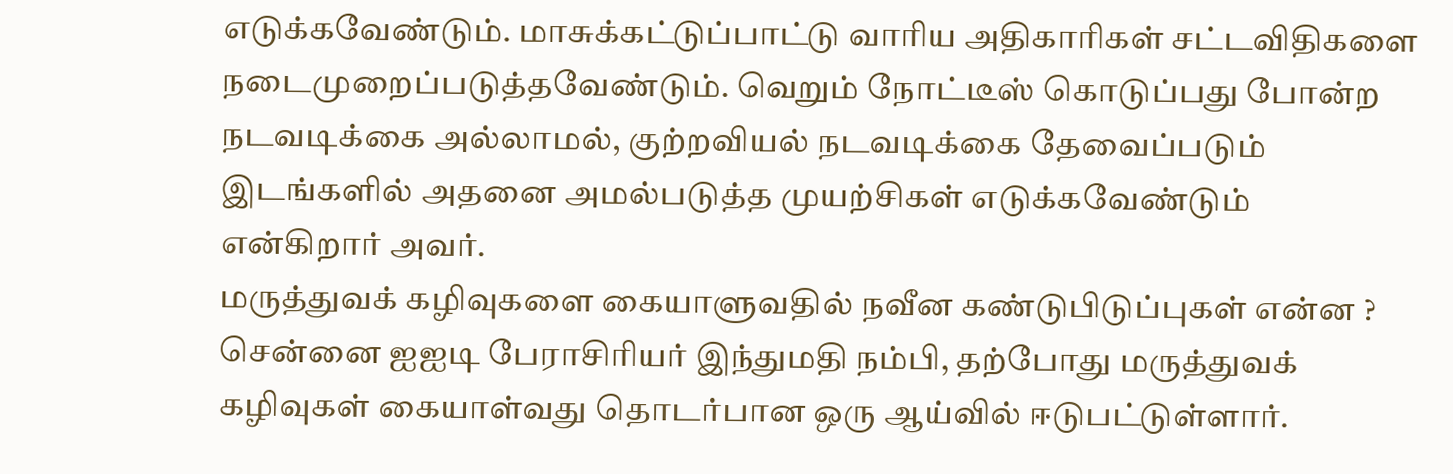எடுக்கவேண்டும். மாசுக்கட்டுப்பாட்டு வாரிய அதிகாரிகள் சட்டவிதிகளை நடைமுறைப்படுத்தவேண்டும். வெறும் நோட்டீஸ் கொடுப்பது போன்ற நடவடிக்கை அல்லாமல், குற்றவியல் நடவடிக்கை தேவைப்படும் இடங்களில் அதனை அமல்படுத்த முயற்சிகள் எடுக்கவேண்டும் என்கிறார் அவர்.
மருத்துவக் கழிவுகளை கையாளுவதில் நவீன கண்டுபிடுப்புகள் என்ன ?
சென்னை ஐஐடி பேராசிரியர் இந்துமதி நம்பி, தற்போது மருத்துவக் கழிவுகள் கையாள்வது தொடர்பான ஒரு ஆய்வில் ஈடுபட்டுள்ளார்.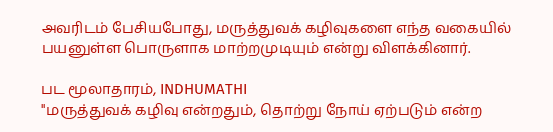அவரிடம் பேசியபோது, மருத்துவக் கழிவுகளை எந்த வகையில் பயனுள்ள பொருளாக மாற்றமுடியும் என்று விளக்கினார்.

பட மூலாதாரம், INDHUMATHI
''மருத்துவக் கழிவு என்றதும், தொற்று நோய் ஏற்படும் என்ற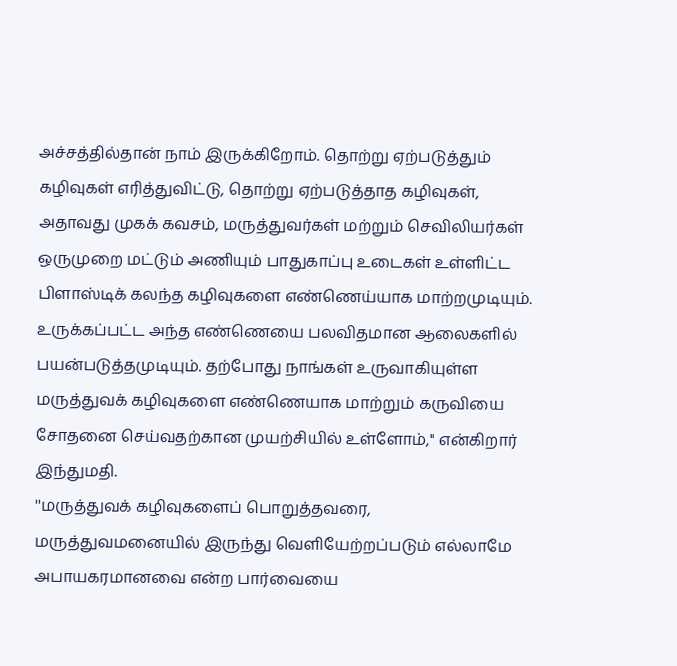அச்சத்தில்தான் நாம் இருக்கிறோம். தொற்று ஏற்படுத்தும் கழிவுகள் எரித்துவிட்டு, தொற்று ஏற்படுத்தாத கழிவுகள், அதாவது முகக் கவசம், மருத்துவர்கள் மற்றும் செவிலியர்கள் ஒருமுறை மட்டும் அணியும் பாதுகாப்பு உடைகள் உள்ளிட்ட பிளாஸ்டிக் கலந்த கழிவுகளை எண்ணெய்யாக மாற்றமுடியும். உருக்கப்பட்ட அந்த எண்ணெயை பலவிதமான ஆலைகளில் பயன்படுத்தமுடியும். தற்போது நாங்கள் உருவாகியுள்ள மருத்துவக் கழிவுகளை எண்ணெயாக மாற்றும் கருவியை சோதனை செய்வதற்கான முயற்சியில் உள்ளோம்,'' என்கிறார் இந்துமதி.
''மருத்துவக் கழிவுகளைப் பொறுத்தவரை, மருத்துவமனையில் இருந்து வெளியேற்றப்படும் எல்லாமே அபாயகரமானவை என்ற பார்வையை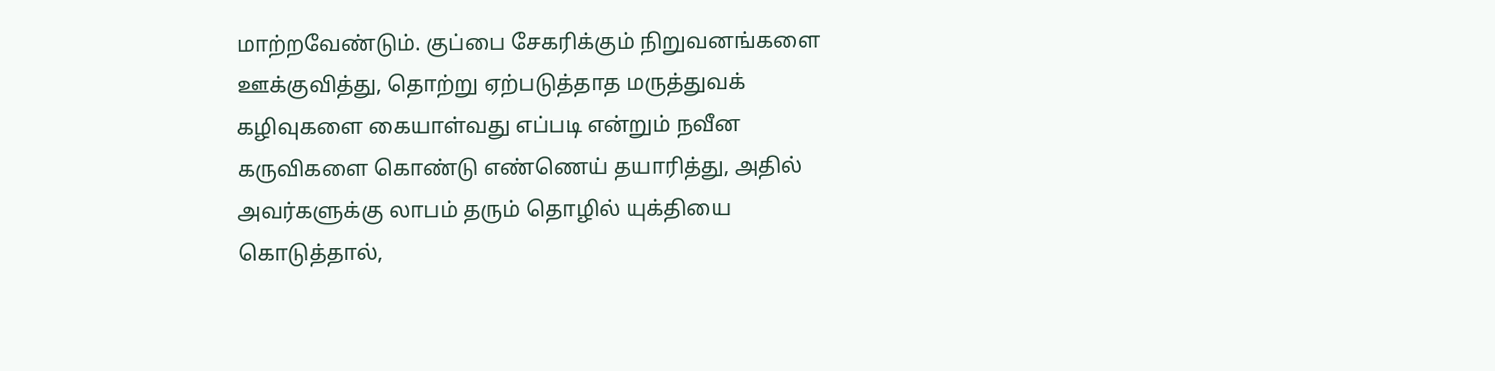மாற்றவேண்டும். குப்பை சேகரிக்கும் நிறுவனங்களை ஊக்குவித்து, தொற்று ஏற்படுத்தாத மருத்துவக் கழிவுகளை கையாள்வது எப்படி என்றும் நவீன கருவிகளை கொண்டு எண்ணெய் தயாரித்து, அதில் அவர்களுக்கு லாபம் தரும் தொழில் யுக்தியை கொடுத்தால்,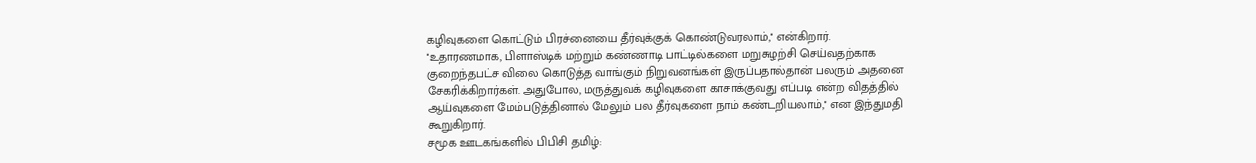கழிவுகளை கொட்டும் பிரச்னையை தீர்வுக்குக் கொண்டுவரலாம்,'' என்கிறார்.
''உதாரணமாக, பிளாஸ்டிக் மற்றும் கண்ணாடி பாட்டில்களை மறுசுழற்சி செய்வதற்காக குறைந்தபட்ச விலை கொடுத்த வாங்கும் நிறுவனங்கள் இருப்பதால்தான் பலரும் அதனை சேகரிக்கிறார்கள். அதுபோல, மருத்துவக் கழிவுகளை காசாக்குவது எப்படி என்ற விதத்தில் ஆய்வுகளை மேம்படுத்தினால் மேலும் பல தீர்வுகளை நாம் கண்டறியலாம்,'' என இந்துமதி கூறுகிறார்.
சமூக ஊடகங்களில் பிபிசி தமிழ்: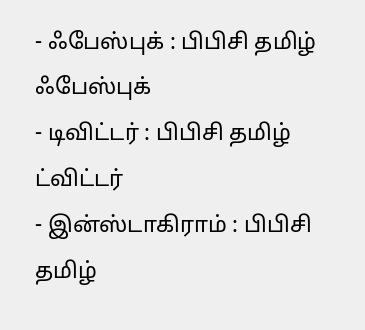- ஃபேஸ்புக் : பிபிசி தமிழ் ஃபேஸ்புக்
- டிவிட்டர் : பிபிசி தமிழ் ட்விட்டர்
- இன்ஸ்டாகிராம் : பிபிசி தமிழ்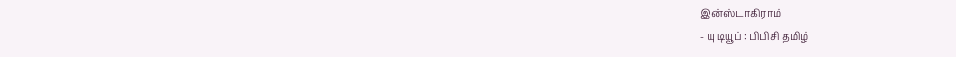இன்ஸ்டாகிராம்
- யு டியூப் : பிபிசி தமிழ்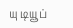யு டியூப்